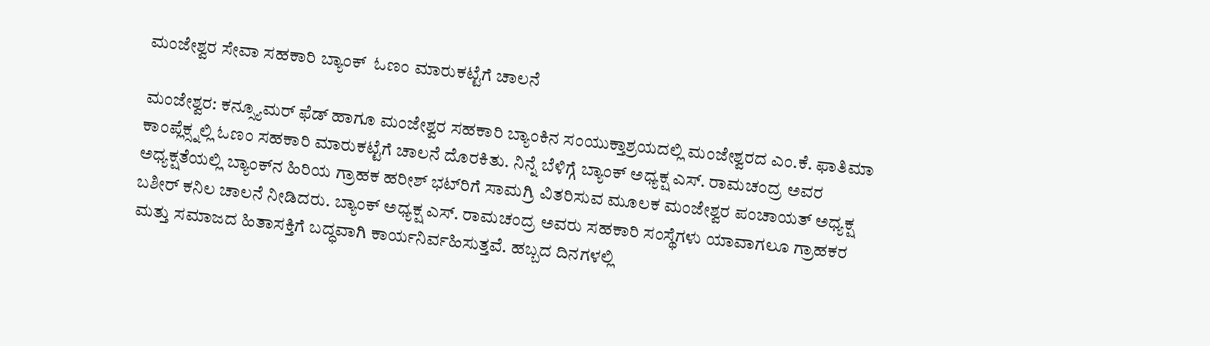ಮಂಜೇಶ್ವರ ಸೇವಾ ಸಹಕಾರಿ ಬ್ಯಾಂಕ್  ಓಣಂ ಮಾರುಕಟ್ಟೆಗೆ ಚಾಲನೆ

ಮಂಜೇಶ್ವರ: ಕನ್ಸ್ಯೂಮರ್ ಫೆಡ್ ಹಾಗೂ ಮಂಜೇಶ್ವರ ಸಹಕಾರಿ ಬ್ಯಾಂಕಿನ ಸಂಯುಕ್ತಾಶ್ರಯದಲ್ಲಿ ಮಂಜೇಶ್ವರದ ಎಂ.ಕೆ. ಫಾತಿಮಾ ಕಾಂಪ್ಲೆಕ್ಸ್ನಲ್ಲಿ ಓಣಂ ಸಹಕಾರಿ ಮಾರುಕಟ್ಟೆಗೆ ಚಾಲನೆ ದೊರಕಿತು. ನಿನ್ನೆ ಬೆಳಿಗ್ಗೆ ಬ್ಯಾಂಕ್ ಅಧ್ಯಕ್ಷ ಎಸ್. ರಾಮಚಂದ್ರ ಅವರ ಅಧ್ಯಕ್ಷತೆಯಲ್ಲಿ ಬ್ಯಾಂಕ್‌ನ ಹಿರಿಯ ಗ್ರಾಹಕ ಹರೀಶ್ ಭಟ್‌ರಿಗೆ ಸಾಮಗ್ರಿ ವಿತರಿಸುವ ಮೂಲಕ ಮಂಜೇಶ್ವರ ಪಂಚಾಯತ್ ಅಧ್ಯಕ್ಷ ಬಶೀರ್ ಕನಿಲ ಚಾಲನೆ ನೀಡಿದರು. ಬ್ಯಾಂಕ್ ಅಧ್ಯಕ್ಷ ಎಸ್. ರಾಮಚಂದ್ರ ಅವರು ಸಹಕಾರಿ ಸಂಸ್ಥೆಗಳು ಯಾವಾಗಲೂ ಗ್ರಾಹಕರ ಮತ್ತು ಸಮಾಜದ ಹಿತಾಸಕ್ತಿಗೆ ಬದ್ಧವಾಗಿ ಕಾರ್ಯನಿರ್ವಹಿಸುತ್ತವೆ. ಹಬ್ಬದ ದಿನಗಳಲ್ಲಿ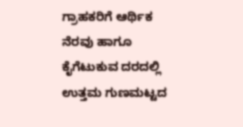ಗ್ರಾಹಕರಿಗೆ ಆರ್ಥಿಕ ನೆರವು ಹಾಗೂ ಕೈಗೆಟುಕುವ ದರದಲ್ಲಿ ಉತ್ತಮ ಗುಣಮಟ್ಟದ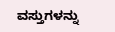ವಸ್ತುಗಳನ್ನು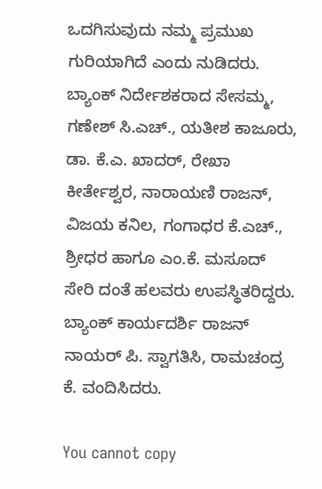ಒದಗಿಸುವುದು ನಮ್ಮ ಪ್ರಮುಖ ಗುರಿಯಾಗಿದೆ ಎಂದು ನುಡಿದರು. ಬ್ಯಾಂಕ್ ನಿರ್ದೇಶಕರಾದ ಸೇಸಮ್ಮ, ಗಣೇಶ್ ಸಿ.ಎಚ್., ಯತೀಶ ಕಾಜೂರು, ಡಾ. ಕೆ.ಎ. ಖಾದರ್, ರೇಖಾ ಕೀರ್ತೇಶ್ವರ, ನಾರಾಯಣಿ ರಾಜನ್, ವಿಜಯ ಕನಿಲ, ಗಂಗಾಧರ ಕೆ.ಎಚ್., ಶ್ರೀಧರ ಹಾಗೂ ಎಂ.ಕೆ. ಮಸೂದ್ ಸೇರಿ ದಂತೆ ಹಲವರು ಉಪಸ್ಥಿತರಿದ್ದರು. ಬ್ಯಾಂಕ್ ಕಾರ್ಯದರ್ಶಿ ರಾಜನ್ ನಾಯರ್ ಪಿ. ಸ್ವಾಗತಿಸಿ, ರಾಮಚಂದ್ರ ಕೆ. ವಂದಿಸಿದರು.

You cannot copy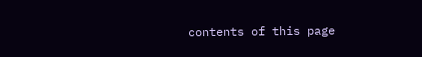contents of this page